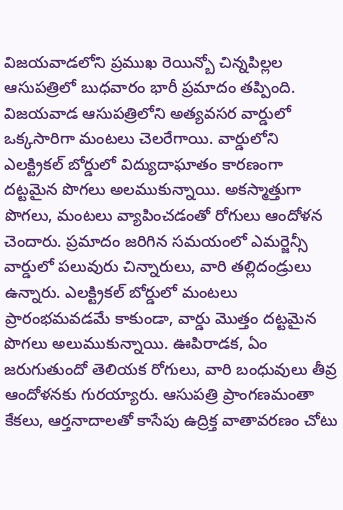విజయవాడలోని ప్రముఖ రెయిన్బో చిన్నపిల్లల ఆసుపత్రిలో బుధవారం భారీ ప్రమాదం తప్పింది. విజయవాడ ఆసుపత్రిలోని అత్యవసర వార్డులో ఒక్కసారిగా మంటలు చెలరేగాయి. వార్డులోని ఎలక్ట్రికల్ బోర్డులో విద్యుదాఘాతం కారణంగా దట్టమైన పొగలు అలముకున్నాయి. అకస్మాత్తుగా పొగలు, మంటలు వ్యాపించడంతో రోగులు ఆందోళన చెందారు. ప్రమాదం జరిగిన సమయంలో ఎమర్జెన్సీ వార్డులో పలువురు చిన్నారులు, వారి తల్లిదండ్రులు ఉన్నారు. ఎలక్ట్రికల్ బోర్డులో మంటలు ప్రారంభమవడమే కాకుండా, వార్డు మొత్తం దట్టమైన పొగలు అలుముకున్నాయి. ఊపిరాడక, ఏం జరుగుతుందో తెలియక రోగులు, వారి బంధువులు తీవ్ర ఆందోళనకు గురయ్యారు. ఆసుపత్రి ప్రాంగణమంతా కేకలు, ఆర్తనాదాలతో కాసేపు ఉద్రిక్త వాతావరణం చోటు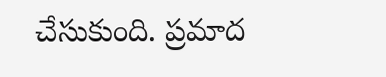చేసుకుంది. ప్రమాద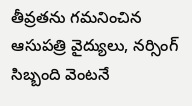తీవ్రతను గమనించిన ఆసుపత్రి వైద్యులు, నర్సింగ్ సిబ్బంది వెంటనే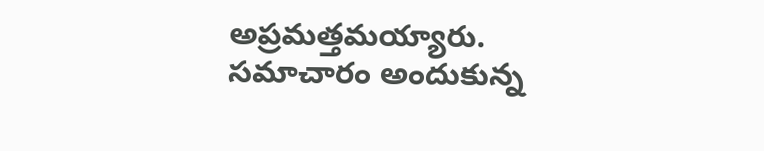అప్రమత్తమయ్యారు. సమాచారం అందుకున్న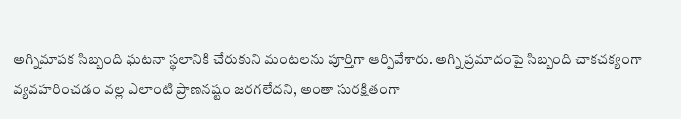అగ్నిమాపక సిబ్బంది ఘటనా స్థలానికి చేరుకుని మంటలను పూర్తిగా ఆర్పివేశారు. అగ్ని ప్రమాదంపై సిబ్బంది చాకచక్యంగా వ్యవహరించడం వల్ల ఎలాంటి ప్రాణనష్టం జరగలేదని, అంతా సురక్షితంగా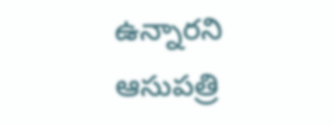ఉన్నారని ఆసుపత్రి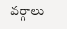వర్గాలు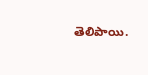తెలిపాయి.